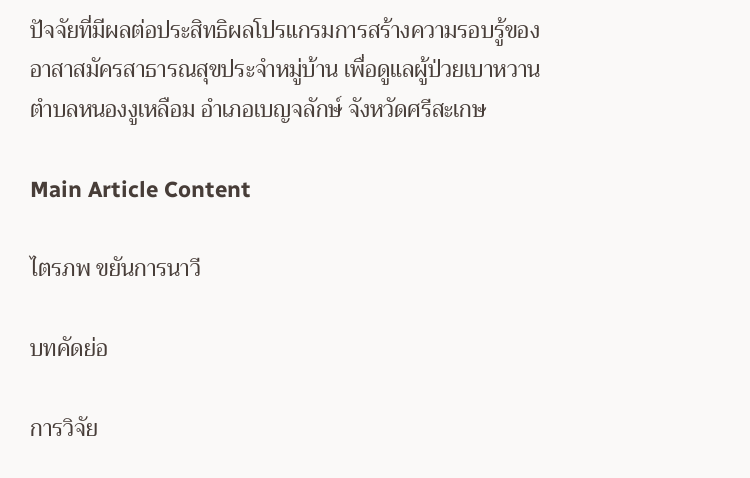ปัจจัยที่มีผลต่อประสิทธิผลโปรแกรมการสร้างความรอบรู้ของอาสาสมัครสาธารณสุขประจำหมู่บ้าน เพื่อดูแลผู้ป่วยเบาหวาน ตำบลหนองงูเหลือม อำเภอเบญจลักษ์ จังหวัดศรีสะเกษ

Main Article Content

ไตรภพ ขยันการนาวี

บทคัดย่อ

การวิจัย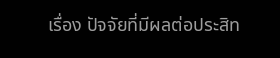เรื่อง ปัจจัยที่มีผลต่อประสิท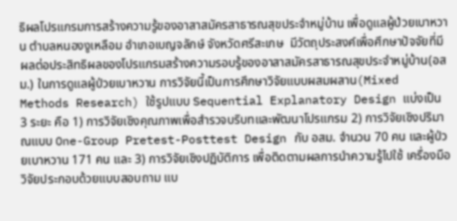ธิผลโปรแกรมการสร้างความรู้ของอาสาสมัครสาธารณสุขประจำหมู่บ้าน เพื่อดูแลผู้ป่วยเบาหวาน ตำบลหนองงูเหลือม อำเภอเบญจลักษ์ จังหวัดศรีสะเกษ  มีวัตถุประสงค์เพื่อศึกษาปัจจัยที่มีผลต่อประสิทธิผลของโปรแกรมสร้างความรอบรู้ของอาสาสมัครสาธารณสุขประจำหมู่บ้าน(อสม.) ในการดูแลผู้ป่วยเบาหวาน การวิจัยนี้เป็นการศึกษาวิจัยแบบผสมผสาน(Mixed Methods Research) ใช้รูปแบบ Sequential Explanatory Design แบ่งเป็น 3 ระยะ คือ 1) การวิจัยเชิงคุณภาพเพื่อสำรวจบริบทและพัฒนาโปรแกรม 2) การวิจัยเชิงปริมาณแบบ One-Group Pretest-Posttest Design กับ อสม. จำนวน 70 คน และผู้ป่วยเบาหวาน 171 คน และ 3) การวิจัยเชิงปฏิบัติการ เพื่อติดตามผลการนำความรู้ไปใช้ เครื่องมือวิจัยประกอบด้วยแบบสอบถาม แบ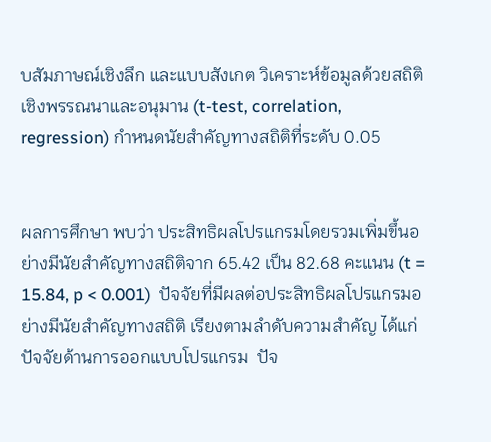บสัมภาษณ์เชิงลึก และแบบสังเกต วิเคราะห์ข้อมูลด้วยสถิติเชิงพรรณนาและอนุมาน (t-test, correlation, regression) กำหนดนัยสำคัญทางสถิติที่ระดับ 0.05


ผลการศึกษา พบว่า ประสิทธิผลโปรแกรมโดยรวมเพิ่มขึ้นอย่างมีนัยสำคัญทางสถิติจาก 65.42 เป็น 82.68 คะแนน (t = 15.84, p < 0.001)  ปัจจัยที่มีผลต่อประสิทธิผลโปรแกรมอย่างมีนัยสำคัญทางสถิติ เรียงตามลำดับความสำคัญ ได้แก่ ปัจจัยด้านการออกแบบโปรแกรม  ปัจ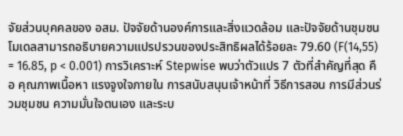จัยส่วนบุคคลของ อสม. ปัจจัยด้านองค์การและสิ่งแวดล้อม และปัจจัยด้านชุมชน โมเดลสามารถอธิบายความแปรปรวนของประสิทธิผลได้ร้อยละ 79.60 (F(14,55) = 16.85, p < 0.001) การวิเคราะห์ Stepwise พบว่าตัวแปร 7 ตัวที่สำคัญที่สุด คือ คุณภาพเนื้อหา แรงจูงใจภายใน การสนับสนุนเจ้าหน้าที่ วิธีการสอน การมีส่วนร่วมชุมชน ความมั่นใจตนเอง และระบ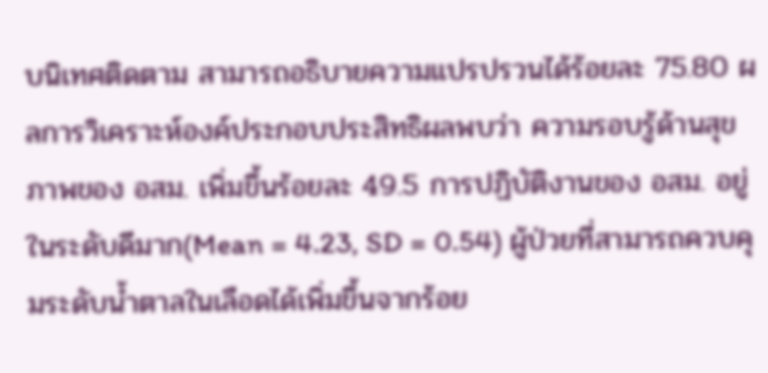บนิเทศติดตาม สามารถอธิบายความแปรปรวนได้ร้อยละ 75.80 ผลการวิเคราะห์องค์ประกอบประสิทธิผลพบว่า ความรอบรู้ด้านสุขภาพของ อสม. เพิ่มขึ้นร้อยละ 49.5 การปฏิบัติงานของ อสม. อยู่ในระดับดีมาก(Mean = 4.23, SD = 0.54) ผู้ป่วยที่สามารถควบคุมระดับน้ำตาลในเลือดได้เพิ่มขึ้นจากร้อย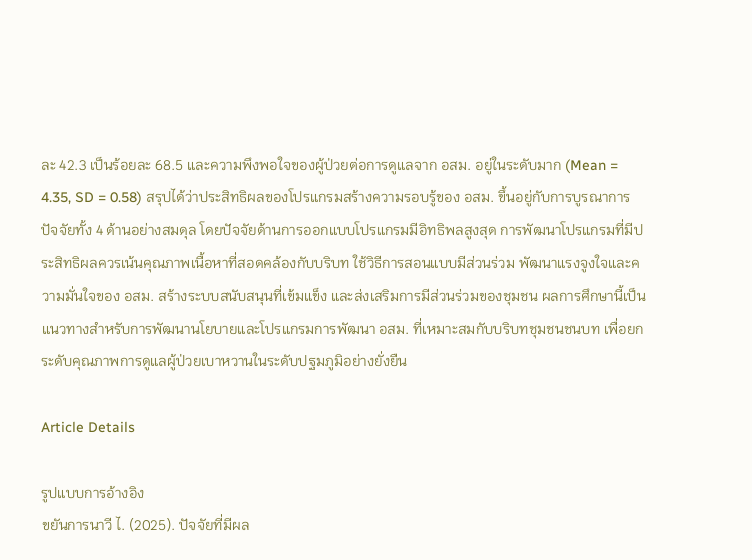ละ 42.3 เป็นร้อยละ 68.5 และความพึงพอใจของผู้ป่วยต่อการดูแลจาก อสม. อยู่ในระดับมาก (Mean = 4.35, SD = 0.58) สรุปได้ว่าประสิทธิผลของโปรแกรมสร้างความรอบรู้ของ อสม. ขึ้นอยู่กับการบูรณาการปัจจัยทั้ง 4 ด้านอย่างสมดุล โดยปัจจัยด้านการออกแบบโปรแกรมมีอิทธิพลสูงสุด การพัฒนาโปรแกรมที่มีประสิทธิผลควรเน้นคุณภาพเนื้อหาที่สอดคล้องกับบริบท ใช้วิธีการสอนแบบมีส่วนร่วม พัฒนาแรงจูงใจและความมั่นใจของ อสม. สร้างระบบสนับสนุนที่เข้มแข็ง และส่งเสริมการมีส่วนร่วมของชุมชน ผลการศึกษานี้เป็นแนวทางสำหรับการพัฒนานโยบายและโปรแกรมการพัฒนา อสม. ที่เหมาะสมกับบริบทชุมชนชนบท เพื่อยกระดับคุณภาพการดูแลผู้ป่วยเบาหวานในระดับปฐมภูมิอย่างยั่งยืน

Article Details

รูปแบบการอ้างอิง
ขยันการนาวี ไ. (2025). ปัจจัยที่มีผล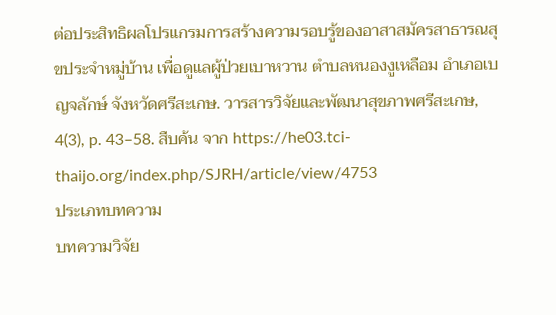ต่อประสิทธิผลโปรแกรมการสร้างความรอบรู้ของอาสาสมัครสาธารณสุขประจำหมู่บ้าน เพื่อดูแลผู้ป่วยเบาหวาน ตำบลหนองงูเหลือม อำเภอเบญจลักษ์ จังหวัดศรีสะเกษ. วารสารวิจัยและพัฒนาสุขภาพศรีสะเกษ, 4(3), p. 43–58. สืบค้น จาก https://he03.tci-thaijo.org/index.php/SJRH/article/view/4753
ประเภทบทความ
บทความวิจัย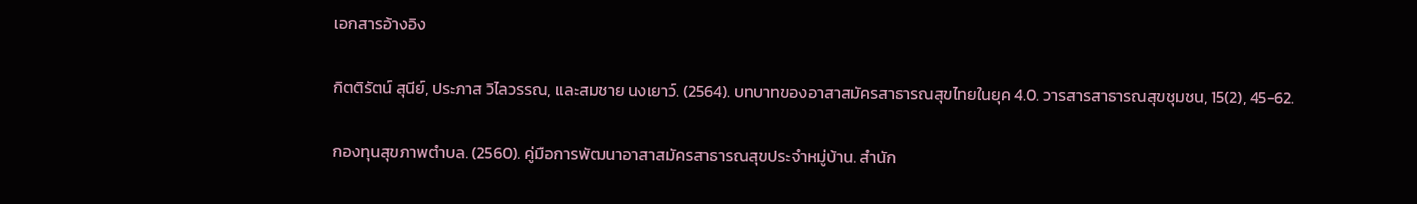เอกสารอ้างอิง

กิตติรัตน์ สุนีย์, ประภาส วิไลวรรณ, และสมชาย นงเยาว์. (2564). บทบาทของอาสาสมัครสาธารณสุขไทยในยุค 4.0. วารสารสาธารณสุขชุมชน, 15(2), 45-62.

กองทุนสุขภาพตำบล. (2560). คู่มือการพัฒนาอาสาสมัครสาธารณสุขประจำหมู่บ้าน. สำนัก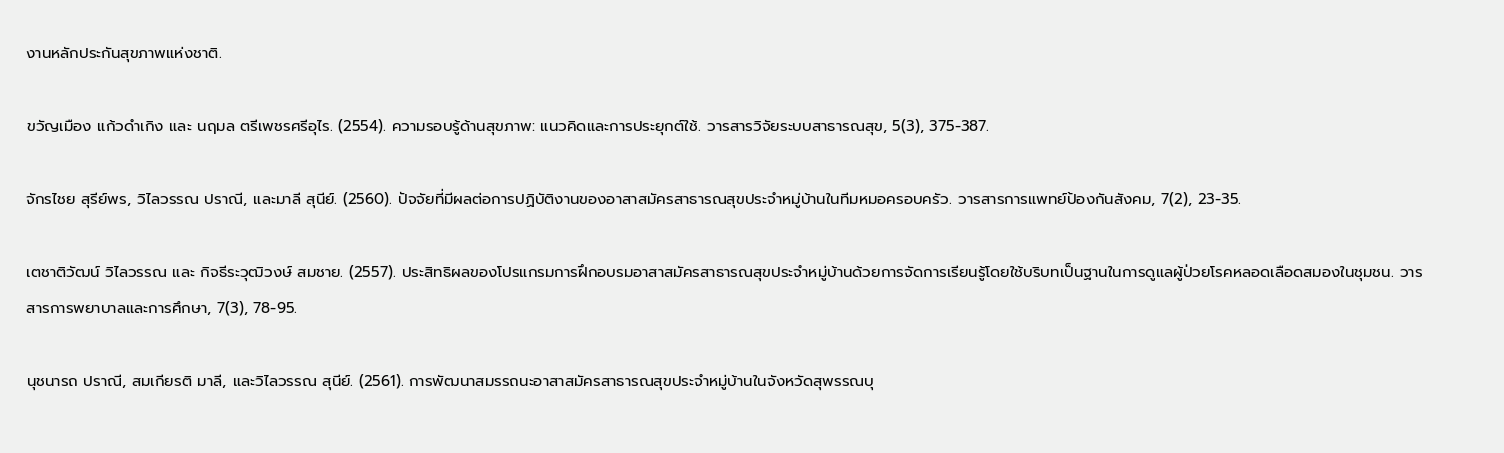งานหลักประกันสุขภาพแห่งชาติ.

ขวัญเมือง แก้วดำเกิง และ นฤมล ตรีเพชรศรีอุไร. (2554). ความรอบรู้ด้านสุขภาพ: แนวคิดและการประยุกต์ใช้. วารสารวิจัยระบบสาธารณสุข, 5(3), 375-387.

จักรไชย สุรีย์พร, วิไลวรรณ ปราณี, และมาลี สุนีย์. (2560). ปัจจัยที่มีผลต่อการปฏิบัติงานของอาสาสมัครสาธารณสุขประจำหมู่บ้านในทีมหมอครอบครัว. วารสารการแพทย์ป้องกันสังคม, 7(2), 23-35.

เตชาติวัฒน์ วิไลวรรณ และ กิจธีระวุฒิวงษ์ สมชาย. (2557). ประสิทธิผลของโปรแกรมการฝึกอบรมอาสาสมัครสาธารณสุขประจำหมู่บ้านด้วยการจัดการเรียนรู้โดยใช้บริบทเป็นฐานในการดูแลผู้ป่วยโรคหลอดเลือดสมองในชุมชน. วารสารการพยาบาลและการศึกษา, 7(3), 78-95.

นุชนารถ ปราณี, สมเกียรติ มาลี, และวิไลวรรณ สุนีย์. (2561). การพัฒนาสมรรถนะอาสาสมัครสาธารณสุขประจำหมู่บ้านในจังหวัดสุพรรณบุ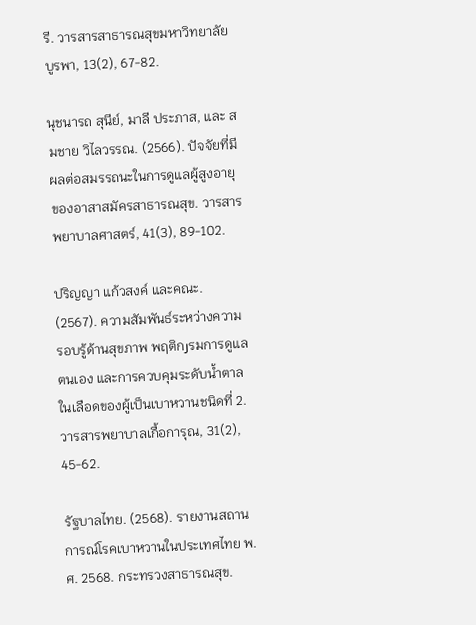รี. วารสารสาธารณสุขมหาวิทยาลัยบูรพา, 13(2), 67-82.

นุชนารถ สุนีย์, มาลี ประภาส, และ สมชาย วิไลวรรณ. (2566). ปัจจัยที่มีผลต่อสมรรถนะในการดูแลผู้สูงอายุของอาสาสมัครสาธารณสุข. วารสารพยาบาลศาสตร์, 41(3), 89-102.

ปริญญา แก้วสงค์ และคณะ. (2567). ความสัมพันธ์ระหว่างความรอบรู้ด้านสุขภาพ พฤติกرรมการดูแลตนเอง และการควบคุมระดับน้ำตาลในเลือดของผู้เป็นเบาหวานชนิดที่ 2. วารสารพยาบาลเกื้อการุณ, 31(2), 45-62.

รัฐบาลไทย. (2568). รายงานสถานการณ์โรคเบาหวานในประเทศไทย พ.ศ. 2568. กระทรวงสาธารณสุข.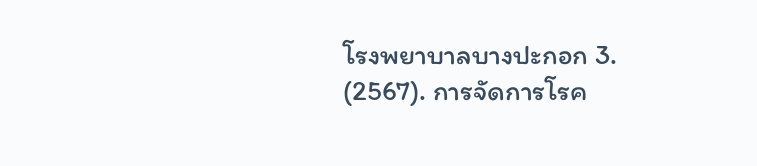โรงพยาบาลบางปะกอก 3. (2567). การจัดการโรค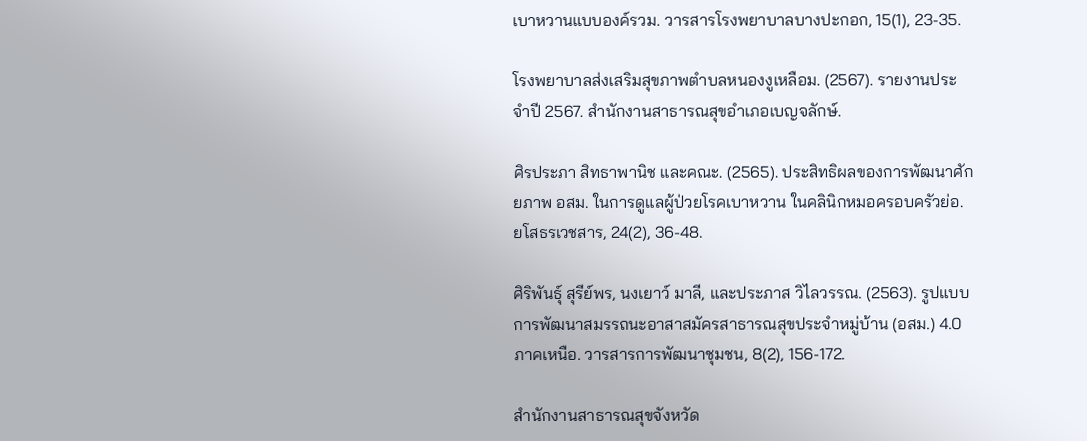เบาหวานแบบองค์รวม. วารสารโรงพยาบาลบางปะกอก, 15(1), 23-35.

โรงพยาบาลส่งเสริมสุขภาพตำบลหนองงูเหลือม. (2567). รายงานประจำปี 2567. สำนักงานสาธารณสุขอำเภอเบญจลักษ์.

ศิรประภา สิทธาพานิช และคณะ. (2565). ประสิทธิผลของการพัฒนาศักยภาพ อสม. ในการดูแลผู้ป่วยโรคเบาหวาน ในคลินิกหมอครอบครัวย่อ. ยโสธรเวชสาร, 24(2), 36-48.

ศิริพันธุ์ สุรีย์พร, นงเยาว์ มาลี, และประภาส วิไลวรรณ. (2563). รูปแบบการพัฒนาสมรรถนะอาสาสมัครสาธารณสุขประจำหมู่บ้าน (อสม.) 4.0 ภาคเหนือ. วารสารการพัฒนาชุมชน, 8(2), 156-172.

สำนักงานสาธารณสุขจังหวัด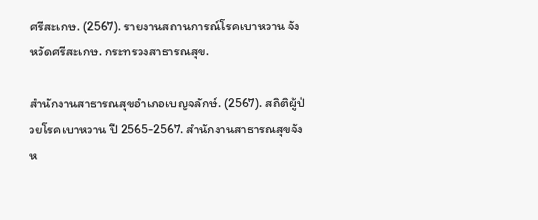ศรีสะเกษ. (2567). รายงานสถานการณ์โรคเบาหวาน จังหวัดศรีสะเกษ. กระทรวงสาธารณสุข.

สำนักงานสาธารณสุขอำเภอเบญจลักษ์. (2567). สถิติผู้ป่วยโรคเบาหวาน ปี 2565-2567. สำนักงานสาธารณสุขจังห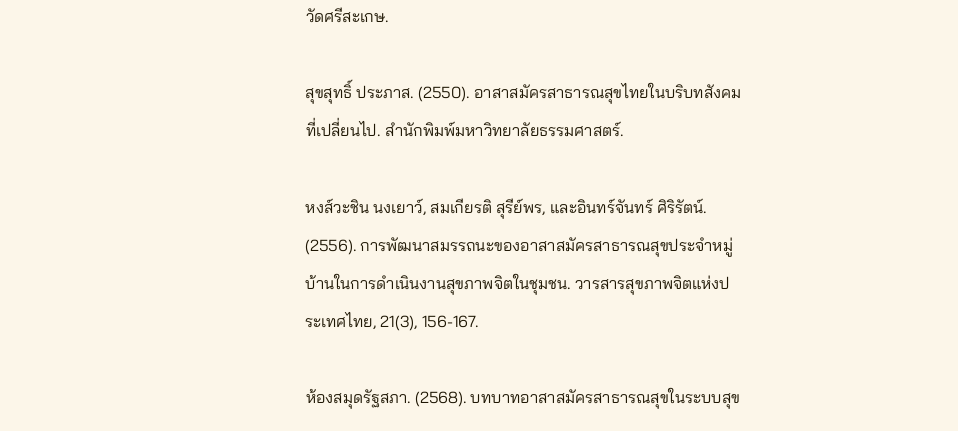วัดศรีสะเกษ.

สุขสุทธิ์ ประภาส. (2550). อาสาสมัครสาธารณสุขไทยในบริบทสังคมที่เปลี่ยนไป. สำนักพิมพ์มหาวิทยาลัยธรรมศาสตร์.

หงส์วะชิน นงเยาว์, สมเกียรติ สุรีย์พร, และอินทร์จันทร์ ศิริรัตน์. (2556). การพัฒนาสมรรถนะของอาสาสมัครสาธารณสุขประจำหมู่บ้านในการดำเนินงานสุขภาพจิตในชุมชน. วารสารสุขภาพจิตแห่งประเทศไทย, 21(3), 156-167.

ห้องสมุดรัฐสภา. (2568). บทบาทอาสาสมัครสาธารณสุขในระบบสุข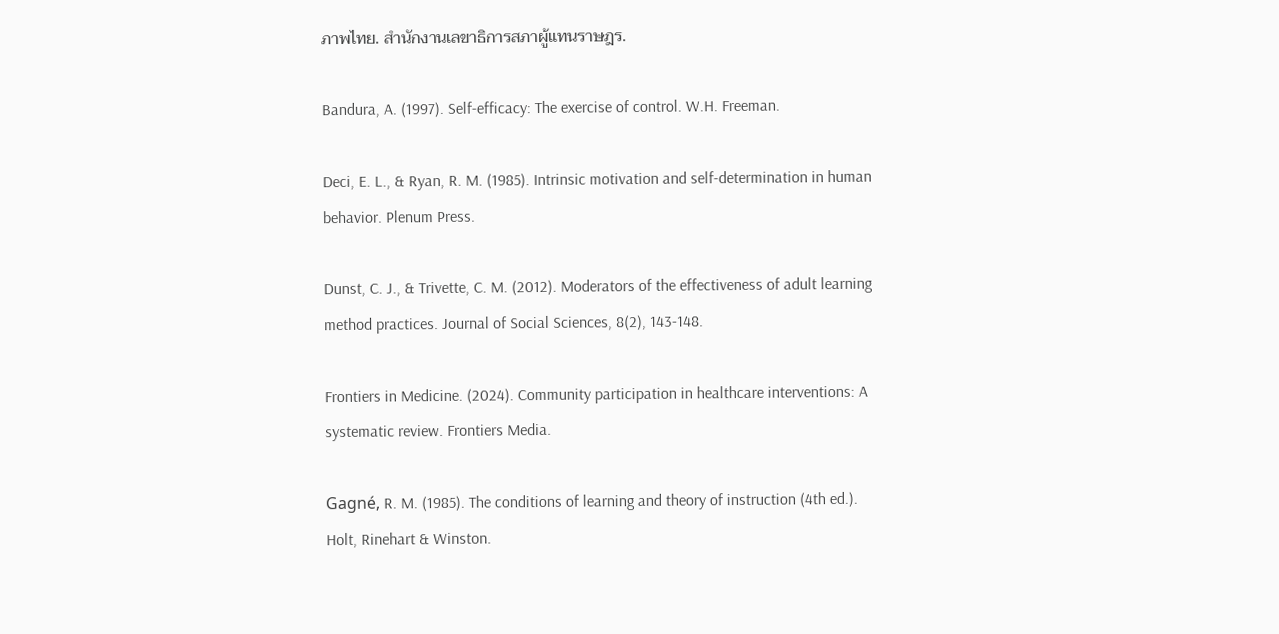ภาพไทย. สำนักงานเลขาธิการสภาผู้แทนราษฎร.

Bandura, A. (1997). Self-efficacy: The exercise of control. W.H. Freeman.

Deci, E. L., & Ryan, R. M. (1985). Intrinsic motivation and self-determination in human behavior. Plenum Press.

Dunst, C. J., & Trivette, C. M. (2012). Moderators of the effectiveness of adult learning method practices. Journal of Social Sciences, 8(2), 143-148.

Frontiers in Medicine. (2024). Community participation in healthcare interventions: A systematic review. Frontiers Media.

Gagné, R. M. (1985). The conditions of learning and theory of instruction (4th ed.). Holt, Rinehart & Winston.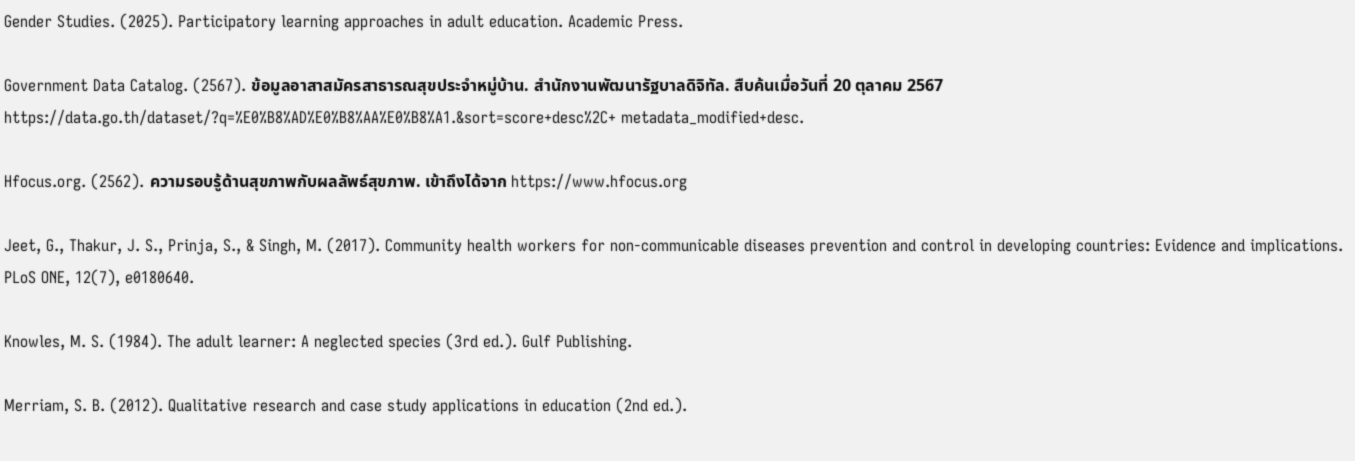Gender Studies. (2025). Participatory learning approaches in adult education. Academic Press.

Government Data Catalog. (2567). ข้อมูลอาสาสมัครสาธารณสุขประจำหมู่บ้าน. สำนักงานพัฒนารัฐบาลดิจิทัล. สืบค้นเมื่อวันที่ 20 ตุลาคม 2567 https://data.go.th/dataset/?q=%E0%B8%AD%E0%B8%AA%E0%B8%A1.&sort=score+desc%2C+ metadata_modified+desc.

Hfocus.org. (2562). ความรอบรู้ด้านสุขภาพกับผลลัพธ์สุขภาพ. เข้าถึงได้จาก https://www.hfocus.org

Jeet, G., Thakur, J. S., Prinja, S., & Singh, M. (2017). Community health workers for non-communicable diseases prevention and control in developing countries: Evidence and implications. PLoS ONE, 12(7), e0180640.

Knowles, M. S. (1984). The adult learner: A neglected species (3rd ed.). Gulf Publishing.

Merriam, S. B. (2012). Qualitative research and case study applications in education (2nd ed.).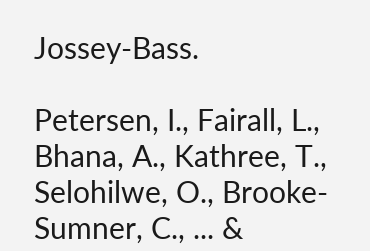Jossey-Bass.

Petersen, I., Fairall, L., Bhana, A., Kathree, T., Selohilwe, O., Brooke-Sumner, C., ... &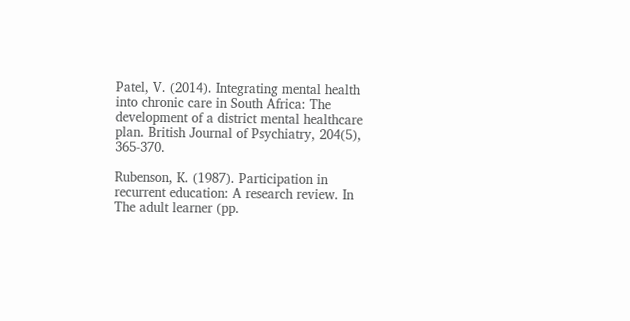Patel, V. (2014). Integrating mental health into chronic care in South Africa: The development of a district mental healthcare plan. British Journal of Psychiatry, 204(5), 365-370.

Rubenson, K. (1987). Participation in recurrent education: A research review. In The adult learner (pp.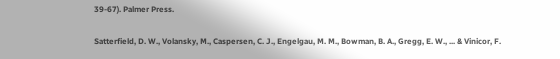39-67). Palmer Press.

Satterfield, D. W., Volansky, M., Caspersen, C. J., Engelgau, M. M., Bowman, B. A., Gregg, E. W., ... & Vinicor, F.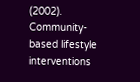(2002). Community-based lifestyle interventions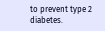to prevent type 2 diabetes.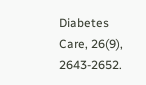Diabetes Care, 26(9), 2643-2652.